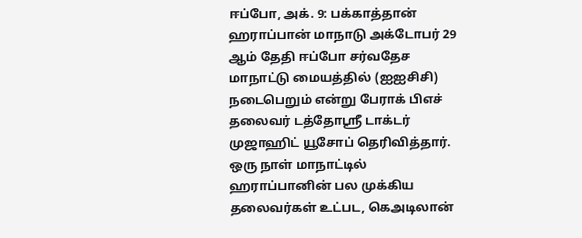ஈப்போ, அக். 9: பக்காத்தான் ஹராப்பான் மாநாடு அக்டோபர் 29 ஆம் தேதி ஈப்போ சர்வதேச மாநாட்டு மையத்தில் (ஐஐசிசி) நடைபெறும் என்று பேராக் பிஎச் தலைவர் டத்தோஸ்ரீ டாக்டர் முஜாஹிட் யூசோப் தெரிவித்தார்.
ஒரு நாள் மாநாட்டில் ஹராப்பானின் பல முக்கிய தலைவர்கள் உட்பட, கெஅடிலான்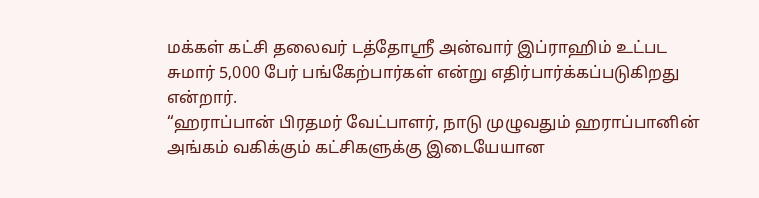மக்கள் கட்சி தலைவர் டத்தோஸ்ரீ அன்வார் இப்ராஹிம் உட்பட சுமார் 5,000 பேர் பங்கேற்பார்கள் என்று எதிர்பார்க்கப்படுகிறது என்றார்.
“ஹராப்பான் பிரதமர் வேட்பாளர், நாடு முழுவதும் ஹராப்பானின் அங்கம் வகிக்கும் கட்சிகளுக்கு இடையேயான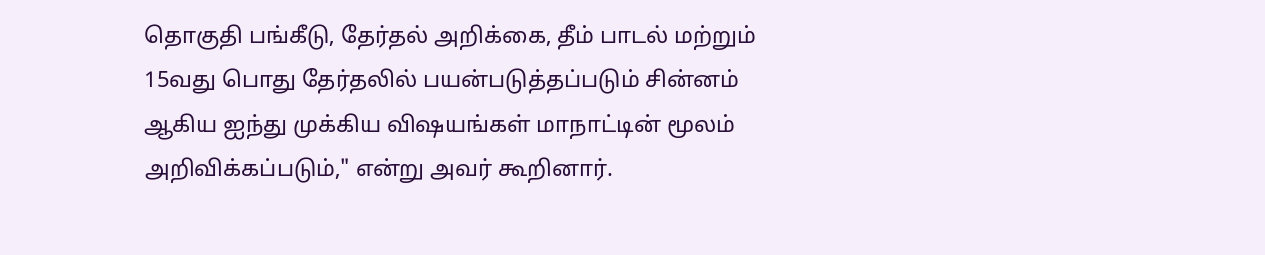தொகுதி பங்கீடு, தேர்தல் அறிக்கை, தீம் பாடல் மற்றும் 15வது பொது தேர்தலில் பயன்படுத்தப்படும் சின்னம் ஆகிய ஐந்து முக்கிய விஷயங்கள் மாநாட்டின் மூலம் அறிவிக்கப்படும்," என்று அவர் கூறினார்.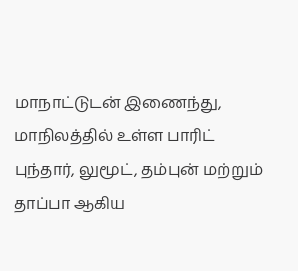மாநாட்டுடன் இணைந்து, மாநிலத்தில் உள்ள பாரிட் புந்தார், லுமூட், தம்புன் மற்றும் தாப்பா ஆகிய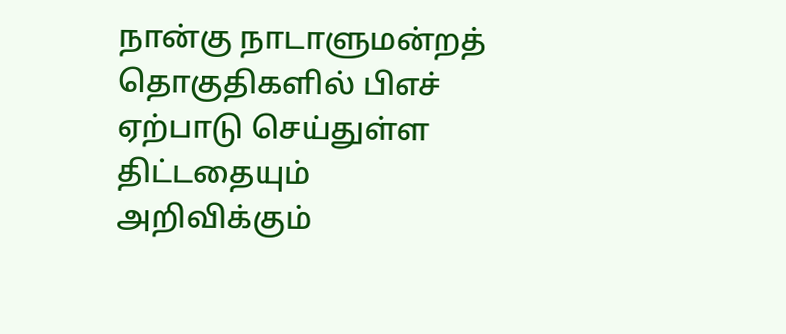நான்கு நாடாளுமன்றத் தொகுதிகளில் பிஎச் ஏற்பாடு செய்துள்ள திட்டதையும் அறிவிக்கும்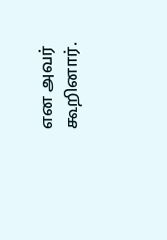என அவர் கூறினார்.